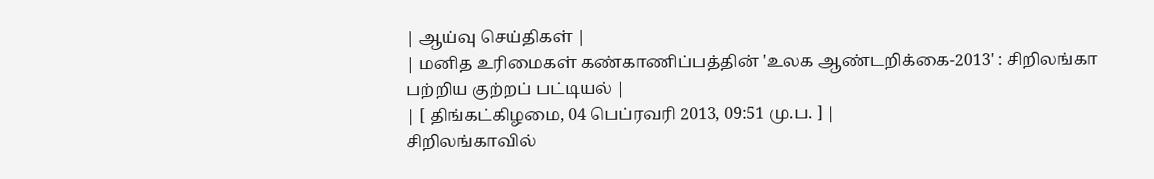| ஆய்வு செய்திகள் |
| மனித உரிமைகள் கண்காணிப்பத்தின் 'உலக ஆண்டறிக்கை-2013' : சிறிலங்கா பற்றிய குற்றப் பட்டியல் |
| [ திங்கட்கிழமை, 04 பெப்ரவரி 2013, 09:51 மு.ப. ] |
சிறிலங்காவில்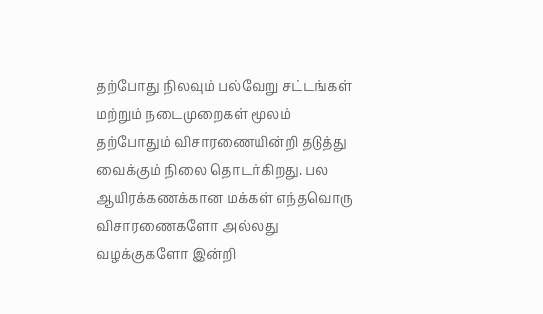தற்போது நிலவும் பல்வேறு சட்டங்கள் மற்றும் நடைமுறைகள் மூலம் தற்போதும் விசாரணையின்றி தடுத்து வைக்கும் நிலை தொடர்கிறது. பல ஆயிரக்கணக்கான மக்கள் எந்தவொரு விசாரணைகளோ அல்லது வழக்குகளோ இன்றி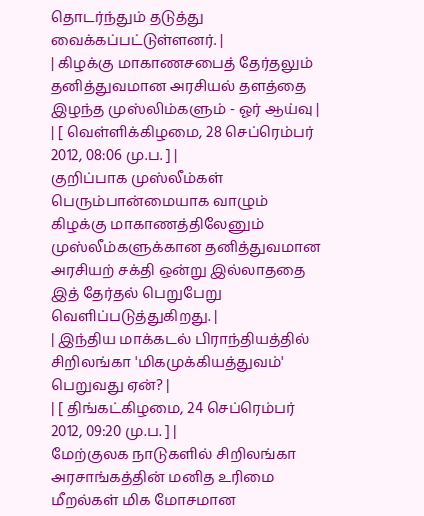தொடர்ந்தும் தடுத்து வைக்கப்பட்டுள்ளனர். |
| கிழக்கு மாகாணசபைத் தேர்தலும் தனித்துவமான அரசியல் தளத்தை இழந்த முஸ்லிம்களும் - ஓர் ஆய்வு |
| [ வெள்ளிக்கிழமை, 28 செப்ரெம்பர் 2012, 08:06 மு.ப. ] |
குறிப்பாக முஸ்லீம்கள் பெரும்பான்மையாக வாழும் கிழக்கு மாகாணத்திலேனும் முஸ்லீம்களுக்கான தனித்துவமான அரசியற் சக்தி ஒன்று இல்லாததை இத் தேர்தல் பெறுபேறு வெளிப்படுத்துகிறது. |
| இந்திய மாக்கடல் பிராந்தியத்தில் சிறிலங்கா 'மிகமுக்கியத்துவம்' பெறுவது ஏன்? |
| [ திங்கட்கிழமை, 24 செப்ரெம்பர் 2012, 09:20 மு.ப. ] |
மேற்குலக நாடுகளில் சிறிலங்கா அரசாங்கத்தின் மனித உரிமை மீறல்கள் மிக மோசமான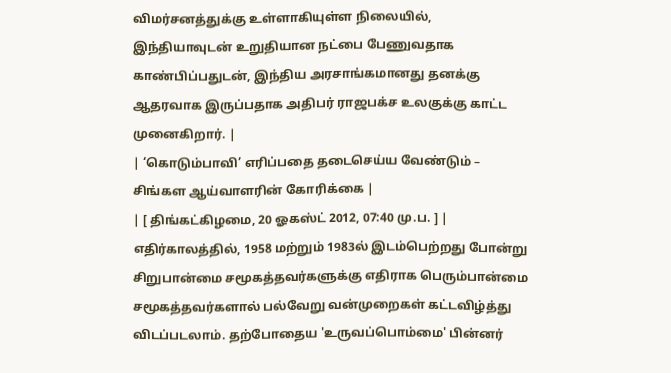விமர்சனத்துக்கு உள்ளாகியுள்ள நிலையில், இந்தியாவுடன் உறுதியான நட்பை பேணுவதாக காண்பிப்பதுடன், இந்திய அரசாங்கமானது தனக்கு ஆதரவாக இருப்பதாக அதிபர் ராஜபக்ச உலகுக்கு காட்ட முனைகிறார். |
| ‘கொடும்பாவி’ எரிப்பதை தடைசெய்ய வேண்டும் – சிங்கள ஆய்வாளரின் கோரிக்கை |
| [ திங்கட்கிழமை, 20 ஓகஸ்ட் 2012, 07:40 மு.ப. ] |
எதிர்காலத்தில், 1958 மற்றும் 1983ல் இடம்பெற்றது போன்று சிறுபான்மை சமூகத்தவர்களுக்கு எதிராக பெரும்பான்மை சமூகத்தவர்களால் பல்வேறு வன்முறைகள் கட்டவிழ்த்து விடப்படலாம். தற்போதைய 'உருவப்பொம்மை' பின்னர்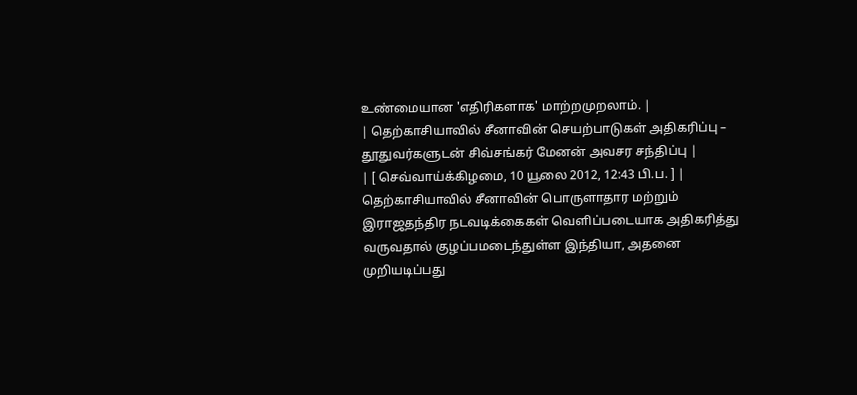உண்மையான 'எதிரிகளாக' மாற்றமுறலாம். |
| தெற்காசியாவில் சீனாவின் செயற்பாடுகள் அதிகரிப்பு – தூதுவர்களுடன் சிவ்சங்கர் மேனன் அவசர சந்திப்பு |
| [ செவ்வாய்க்கிழமை, 10 யூலை 2012, 12:43 பி.ப. ] |
தெற்காசியாவில் சீனாவின் பொருளாதார மற்றும் இராஜதந்திர நடவடிக்கைகள் வெளிப்படையாக அதிகரித்து வருவதால் குழப்பமடைந்துள்ள இந்தியா, அதனை முறியடிப்பது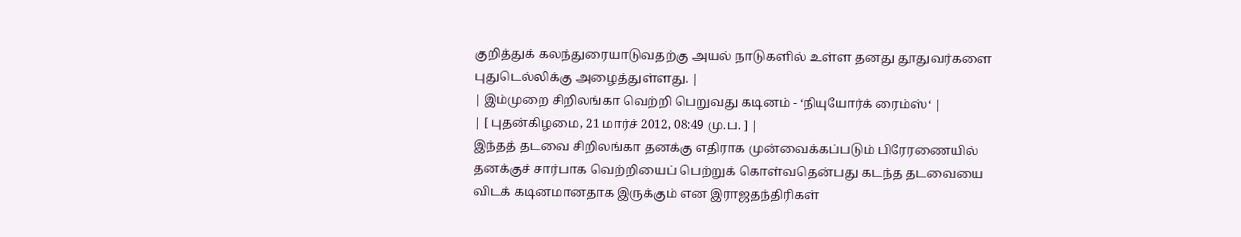குறித்துக் கலந்துரையாடுவதற்கு அயல் நாடுகளில் உள்ள தனது தூதுவர்களை புதுடெல்லிக்கு அழைத்துள்ளது. |
| இம்முறை சிறிலங்கா வெற்றி பெறுவது கடினம் - ‘நியுயோர்க் ரைம்ஸ்‘ |
| [ புதன்கிழமை, 21 மார்ச் 2012, 08:49 மு.ப. ] |
இந்தத் தடவை சிறிலங்கா தனக்கு எதிராக முன்வைக்கப்படும் பிரேரணையில் தனக்குச் சார்பாக வெற்றியைப் பெற்றுக் கொள்வதென்பது கடந்த தடவையை விடக் கடினமானதாக இருக்கும் என இராஜதந்திரிகள்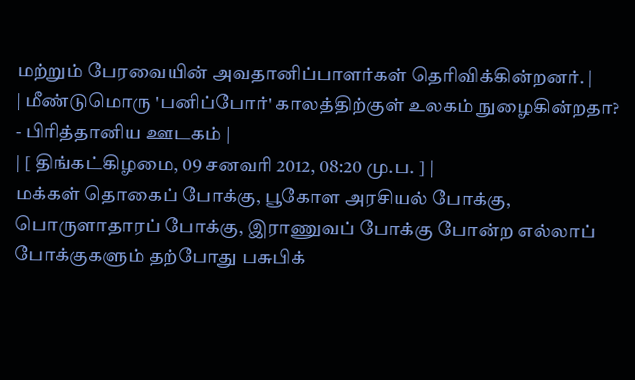மற்றும் பேரவையின் அவதானிப்பாளர்கள் தெரிவிக்கின்றனர். |
| மீண்டுமொரு 'பனிப்போர்' காலத்திற்குள் உலகம் நுழைகின்றதா? - பிரித்தானிய ஊடகம் |
| [ திங்கட்கிழமை, 09 சனவரி 2012, 08:20 மு.ப. ] |
மக்கள் தொகைப் போக்கு, பூகோள அரசியல் போக்கு, பொருளாதாரப் போக்கு, இராணுவப் போக்கு போன்ற எல்லாப் போக்குகளும் தற்போது பசுபிக்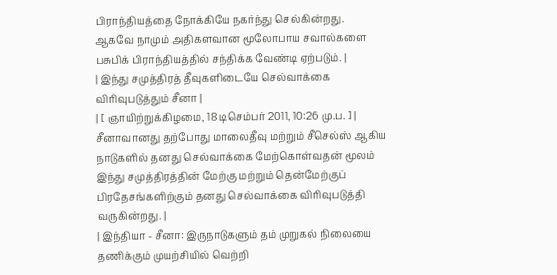பிராந்தியத்தை நோக்கியே நகர்ந்து செல்கின்றது. ஆகவே நாமும் அதிகளவான மூலோபாய சவால்களை பசுபிக் பிராந்தியத்தில் சந்திக்க வேண்டி ஏற்படும். |
| இந்து சமுத்திரத் தீவுகளிடையே செல்வாக்கை விரிவுபடுத்தும் சீனா |
| [ ஞாயிற்றுக்கிழமை, 18 டிசெம்பர் 2011, 10:26 மு.ப. ] |
சீனாவானது தற்போது மாலைதீவு மற்றும் சீசெல்ஸ் ஆகிய நாடுகளில் தனது செல்வாக்கை மேற்கொள்வதன் மூலம் இந்து சமுத்திரத்தின் மேற்கு மற்றும் தென்மேற்குப் பிரதேசங்களிற்கும் தனது செல்வாக்கை விரிவுபடுத்தி வருகின்றது. |
| இந்தியா - சீனா: இருநாடுகளும் தம் முறுகல் நிலையை தணிக்கும் முயற்சியில் வெற்றி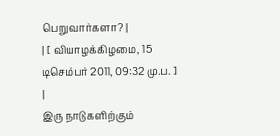பெறுவார்களா? |
| [ வியாழக்கிழமை, 15 டிசெம்பர் 2011, 09:32 மு.ப. ] |
இரு நாடுகளிற்கும்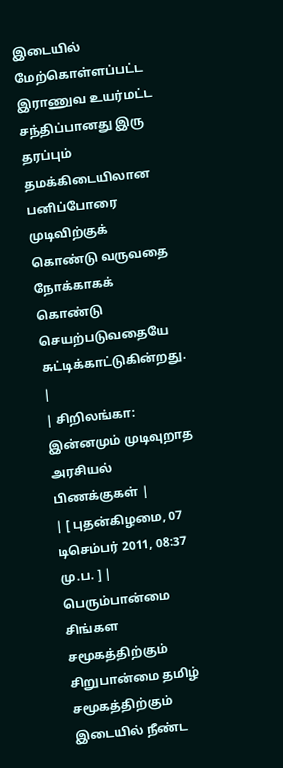இடையில் மேற்கொள்ளப்பட்ட இராணுவ உயர்மட்ட சந்திப்பானது இரு தரப்பும் தமக்கிடையிலான பனிப்போரை முடிவிற்குக் கொண்டு வருவதை நோக்காகக் கொண்டு செயற்படுவதையே சுட்டிக்காட்டுகின்றது. |
| சிறிலங்கா: இன்னமும் முடிவுறாத அரசியல் பிணக்குகள் |
| [ புதன்கிழமை, 07 டிசெம்பர் 2011, 08:37 மு.ப. ] |
பெரும்பான்மை சிங்கள சமூகத்திற்கும் சிறுபான்மை தமிழ் சமூகத்திற்கும் இடையில் நீண்ட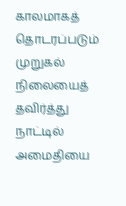காலமாகத் தொடரப்படும் முறுகல் நிலையைத் தவிர்த்து நாட்டில் அமைதியை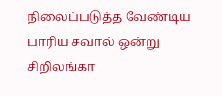நிலைப்படுத்த வேண்டிய பாரிய சவால் ஒன்று சிறிலங்கா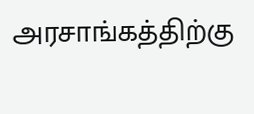அரசாங்கத்திற்கு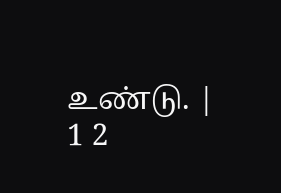உண்டு. |
1 2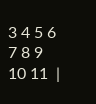3 4 5 6 7 8 9 10 11  |